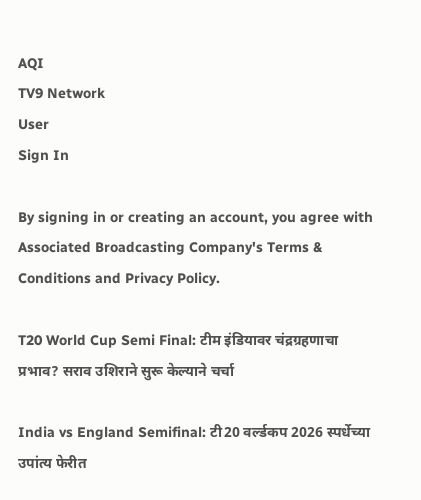AQI
TV9 Network
User
Sign In

By signing in or creating an account, you agree with Associated Broadcasting Company's Terms & Conditions and Privacy Policy.

T20 World Cup Semi Final: टीम इंडियावर चंद्रग्रहणाचा प्रभाव? सराव उशिराने सुरू केल्याने चर्चा

India vs England Semifinal: टी20 वर्ल्डकप 2026 स्पर्धेच्या उपांत्य फेरीत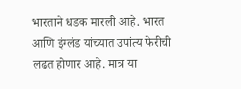भारताने धडक मारली आहे. भारत आणि इंग्लंड यांच्यात उपांत्य फेरीची लढत होणार आहे. मात्र या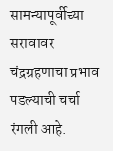सामन्यापूर्वीच्या सरावावर चंद्रग्रहणाचा प्रभाव पडल्याची चर्चा रंगली आहे.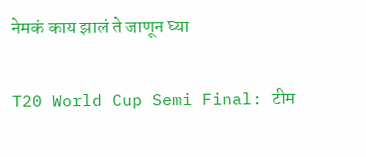नेमकं काय झालं ते जाणून घ्या

T20 World Cup Semi Final: टीम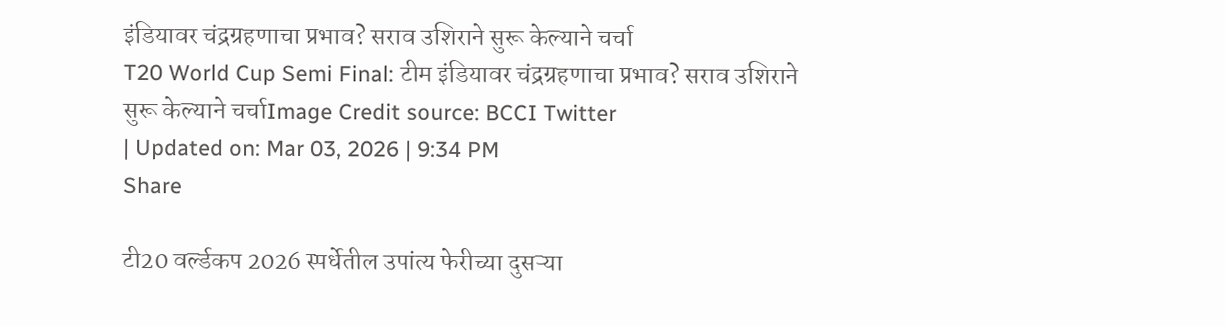इंडियावर चंद्रग्रहणाचा प्रभाव? सराव उशिराने सुरू केल्याने चर्चा
T20 World Cup Semi Final: टीम इंडियावर चंद्रग्रहणाचा प्रभाव? सराव उशिराने सुरू केल्याने चर्चाImage Credit source: BCCI Twitter
| Updated on: Mar 03, 2026 | 9:34 PM
Share

टी20 वर्ल्डकप 2026 स्पर्धेतील उपांत्य फेरीच्या दुसऱ्या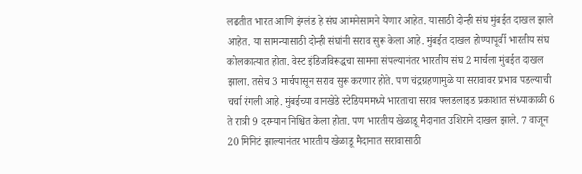लढतीत भारत आणि इंग्लंड हे संघ आमनेसामने येणार आहेत. यासाठी दोन्ही संघ मुंबईत दाखल झाले आहेत. या सामन्यासाठी दोन्ही संघांनी सराव सुरू केला आहे. मुंबईत दाखल होण्यापूर्वी भारतीय संघ कोलकात्यात होता. वेस्ट इंडिजविरूद्धचा सामना संपल्यानंतर भारतीय संघ 2 मार्चला मुंबईत दाखल झाला. तसेच 3 मार्चपासून सराव सुरू करणार होते. पण चंद्रग्रहणामुळे या सरावावर प्रभाव पडल्याची चर्चा रंगली आहे. मुंबईच्या वानखेडे स्टेडियममध्ये भारताचा सराव फ्लडलाइड प्रकाशात संध्याकाळी 6 ते रात्री 9 दरम्यान निश्चित केला होता. पण भारतीय खेळाडू मैदानात उशिराने दाखल झाले. 7 वाजून 20 मिनिटं झाल्यानंतर भारतीय खेळाडू मैदानात सरावासाठी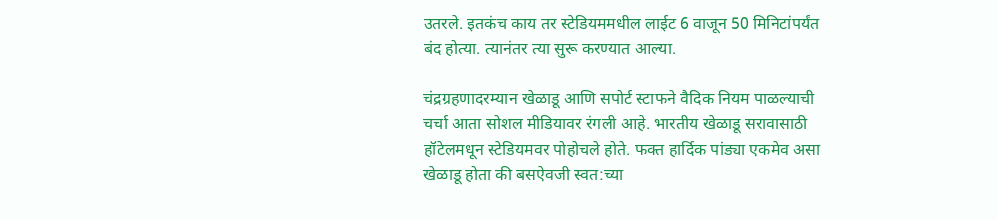उतरले. इतकंच काय तर स्टेडियममधील लाईट 6 वाजून 50 मिनिटांपर्यंत बंद होत्या. त्यानंतर त्या सुरू करण्यात आल्या.

चंद्रग्रहणादरम्यान खेळाडू आणि सपोर्ट स्टाफने वैदिक नियम पाळल्याची चर्चा आता सोशल मीडियावर रंगली आहे. भारतीय खेळाडू सरावासाठी हॉटेलमधून स्टेडियमवर पोहोचले होते. फक्त हार्दिक पांड्या एकमेव असा खेळाडू होता की बसऐवजी स्वत:च्या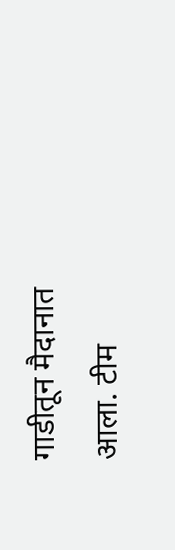गाडीतून मैदानात आला. टीम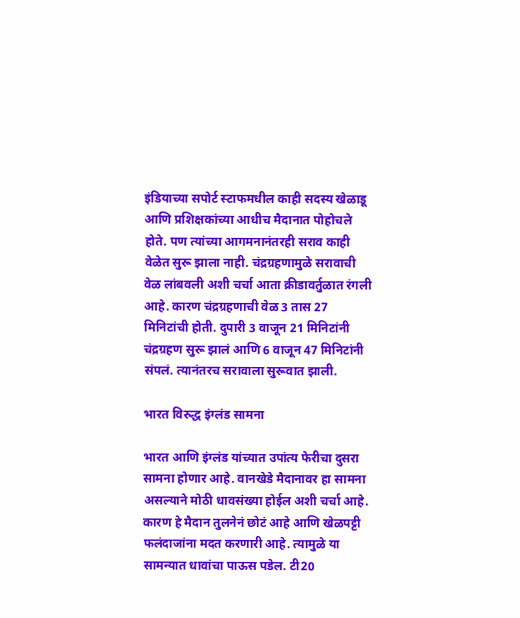इंडियाच्या सपोर्ट स्टाफमधील काही सदस्य खेळाडू आणि प्रशिक्षकांच्या आधीच मैदानात पोहोचले होते. पण त्यांच्या आगमनानंतरही सराव काही वेळेत सुरू झाला नाही. चंद्रग्रहणामुळे सरावाची वेळ लांबवली अशी चर्चा आता क्रीडावर्तुळात रंगली आहे. कारण चंद्रग्रहणाची वेळ 3 तास 27 मिनिटांची होती. दुपारी 3 वाजून 21 मिनिटांनी चंद्रग्रहण सुरू झालं आणि 6 वाजून 47 मिनिटांनी संपलं. त्यानंतरच सरावाला सुरूवात झाली.

भारत विरुद्ध इंग्लंड सामना

भारत आणि इंग्लंड यांच्यात उपांत्य फेरीचा दुसरा सामना होणार आहे. वानखेडे मैदानावर हा सामना असल्याने मोठी धावसंख्या होईल अशी चर्चा आहे. कारण हे मैदान तुलनेनं छोटं आहे आणि खेळपट्टी फलंदाजांना मदत करणारी आहे. त्यामुळे या सामन्यात धावांचा पाऊस पडेल. टी20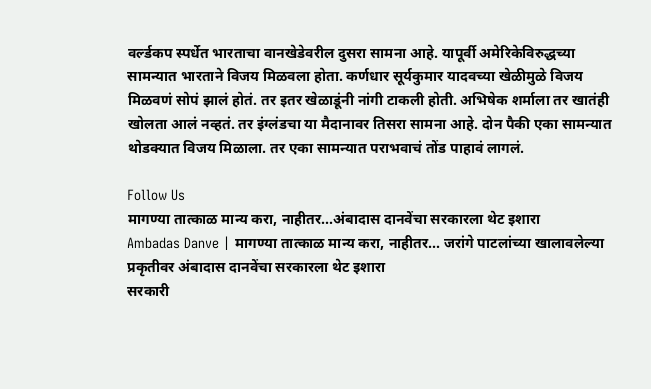वर्ल्डकप स्पर्धेत भारताचा वानखेडेवरील दुसरा सामना आहे. यापूर्वी अमेरिकेविरुद्धच्या सामन्यात भारताने विजय मिळवला होता. कर्णधार सूर्यकुमार यादवच्या खेळीमुळे विजय मिळवणं सोपं झालं होतं. तर इतर खेळाडूंनी नांगी टाकली होती. अभिषेक शर्माला तर खातंही खोलता आलं नव्हतं. तर इंग्लंडचा या मैदानावर तिसरा सामना आहे. दोन पैकी एका सामन्यात थोडक्यात विजय मिळाला. तर एका सामन्यात पराभवाचं तोंड पाहावं लागलं.

Follow Us
मागण्या तात्काळ मान्य करा, नाहीतर...अंबादास दानवेंचा सरकारला थेट इशारा
Ambadas Danve | मागण्या तात्काळ मान्य करा, नाहीतर... जरांगे पाटलांच्या खालावलेल्या प्रकृतीवर अंबादास दानवेंचा सरकारला थेट इशारा
सरकारी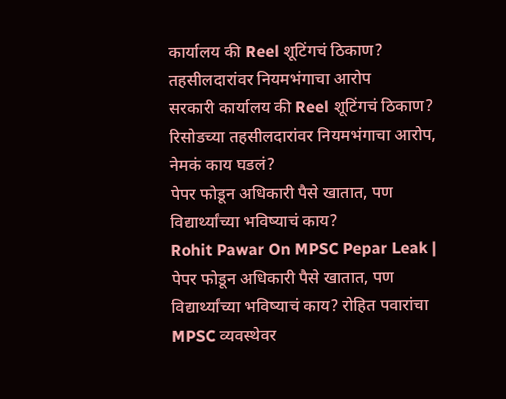कार्यालय की Reel शूटिंगचं ठिकाण? तहसीलदारांवर नियमभंगाचा आरोप
सरकारी कार्यालय की Reel शूटिंगचं ठिकाण? रिसोडच्या तहसीलदारांवर नियमभंगाचा आरोप, नेमकं काय घडलं?
पेपर फोडून अधिकारी पैसे खातात, पण विद्यार्थ्यांच्या भविष्याचं काय?
Rohit Pawar On MPSC Pepar Leak | पेपर फोडून अधिकारी पैसे खातात, पण विद्यार्थ्यांच्या भविष्याचं काय? रोहित पवारांचा MPSC व्यवस्थेवर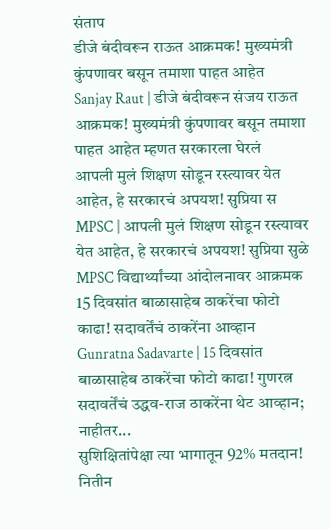संताप
डीजे बंदीवरून राऊत आक्रमक! मुख्यमंत्री कुंपणावर बसून तमाशा पाहत आहेत
Sanjay Raut | डीजे बंदीवरून संजय राऊत आक्रमक! मुख्यमंत्री कुंपणावर बसून तमाशा पाहत आहेत म्हणत सरकारला घेरलं
आपली मुलं शिक्षण सोडून रस्त्यावर येत आहेत, हे सरकारचं अपयश! सुप्रिया स
MPSC | आपली मुलं शिक्षण सोडून रस्त्यावर येत आहेत, हे सरकारचं अपयश! सुप्रिया सुळे MPSC विद्यार्थ्यांच्या आंदोलनावर आक्रमक
15 दिवसांत बाळासाहेब ठाकरेंचा फोटो काढा! सदावर्तेंचं ठाकरेंना आव्हान
Gunratna Sadavarte | 15 दिवसांत बाळासाहेब ठाकरेंचा फोटो काढा! गुणरत्न सदावर्तेंचं उद्धव-राज ठाकरेंना थेट आव्हान; नाहीतर...
सुशिक्षितांपेक्षा त्या भागातून 92% मतदान! नितीन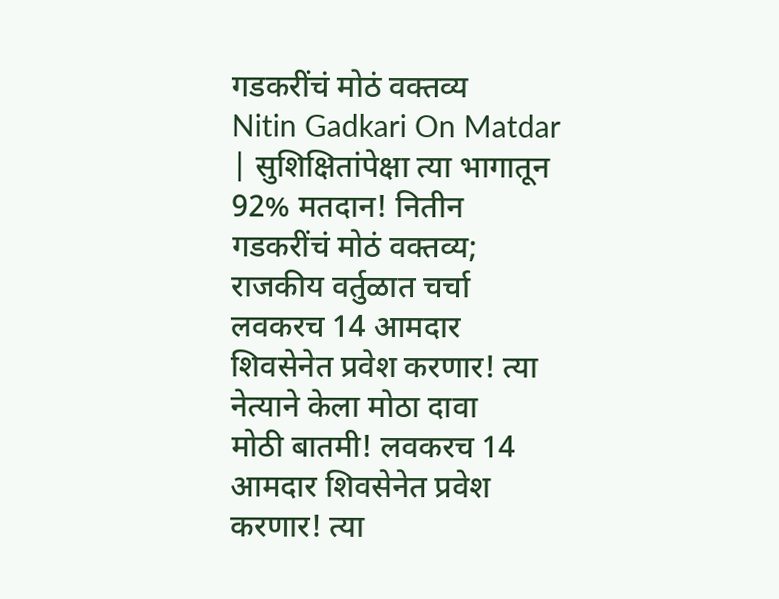गडकरींचं मोठं वक्तव्य
Nitin Gadkari On Matdar | सुशिक्षितांपेक्षा त्या भागातून 92% मतदान! नितीन गडकरींचं मोठं वक्तव्य; राजकीय वर्तुळात चर्चा
लवकरच 14 आमदार शिवसेनेत प्रवेश करणार! त्या नेत्याने केला मोठा दावा
मोठी बातमी! लवकरच 14 आमदार शिवसेनेत प्रवेश करणार! त्या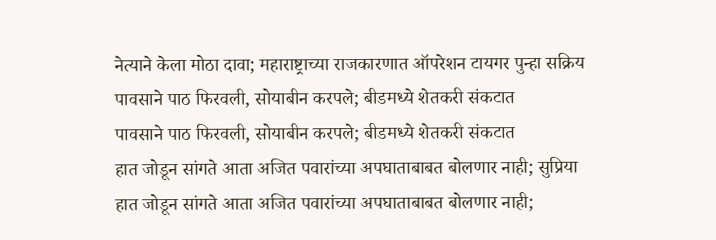नेत्याने केला मोठा दावा; महाराष्ट्राच्या राजकारणात ऑपरेशन टायगर पुन्हा सक्रिय
पावसाने पाठ फिरवली, सोयाबीन करपले; बीडमध्ये शेतकरी संकटात
पावसाने पाठ फिरवली, सोयाबीन करपले; बीडमध्ये शेतकरी संकटात
हात जोडून सांगते आता अजित पवारांच्या अपघाताबाबत बोलणार नाही; सुप्रिया
हात जोडून सांगते आता अजित पवारांच्या अपघाताबाबत बोलणार नाही;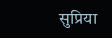सुप्रिया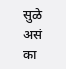सुळे असं का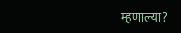म्हणाल्या?